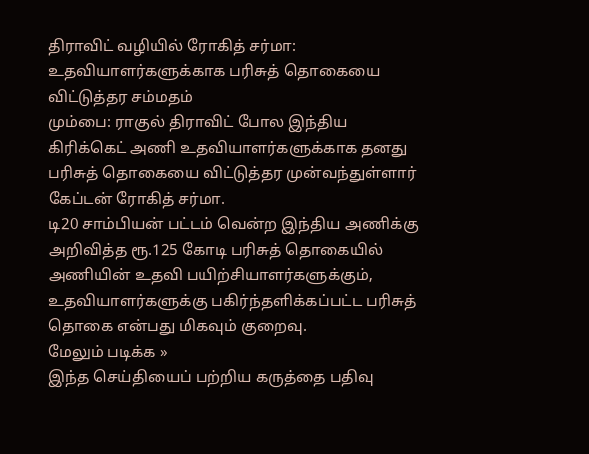திராவிட் வழியில் ரோகித் சர்மா: உதவியாளர்களுக்காக பரிசுத் தொகையை விட்டுத்தர சம்மதம்
மும்பை: ராகுல் திராவிட் போல இந்திய கிரிக்கெட் அணி உதவியாளர்களுக்காக தனது பரிசுத் தொகையை விட்டுத்தர முன்வந்துள்ளார் கேப்டன் ரோகித் சர்மா.
டி20 சாம்பியன் பட்டம் வென்ற இந்திய அணிக்கு அறிவித்த ரூ.125 கோடி பரிசுத் தொகையில் அணியின் உதவி பயிற்சியாளர்களுக்கும், உதவியாளர்களுக்கு பகிர்ந்தளிக்கப்பட்ட பரிசுத் தொகை என்பது மிகவும் குறைவு.
மேலும் படிக்க »
இந்த செய்தியைப் பற்றிய கருத்தை பதிவு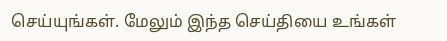செய்யுங்கள். மேலும் இந்த செய்தியை உங்கள்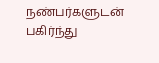நண்பர்களுடன் பகிர்ந்து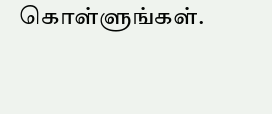கொள்ளுங்கள்.